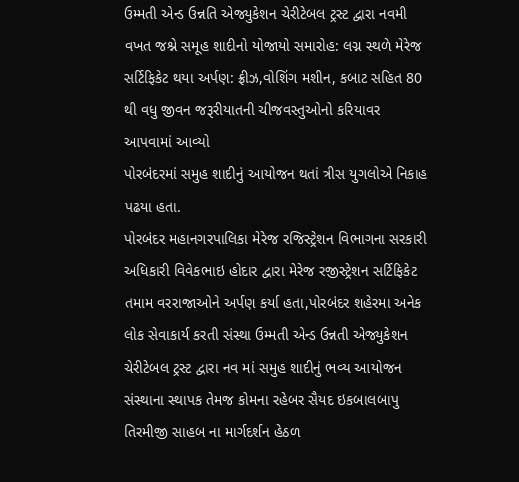ઉમ્મતી એન્ડ ઉન્નતિ એજ્યુકેશન ચેરીટેબલ ટ્રસ્ટ દ્વારા નવમી વખત જશ્ને સમૂહ શાદીનો યોજાયો સમારોહ: લગ્ન સ્થળે મેરેજ સર્ટિફિકેટ થયા અર્પણ: ફ્રીઝ,વોશિંગ મશીન, કબાટ સહિત 80 થી વધુ જીવન જરૂરીયાતની ચીજવસ્તુઓનો કરિયાવર આપવામાં આવ્યો
પોરબંદરમાં સમુહ શાદીનું આયોજન થતાં ત્રીસ યુગલોએ નિકાહ પઢયા હતા.
પોરબંદર મહાનગરપાલિકા મેરેજ રજિસ્ટ્રેશન વિભાગના સરકારી અધિકારી વિવેકભાઇ હોદાર દ્વારા મેરેજ રજીસ્ટ્રેશન સર્ટિફિકેટ તમામ વરરાજાઓને અર્પણ કર્યા હતા,પોરબંદર શહેરમા અનેક લોક સેવાકાર્ય કરતી સંસ્થા ઉમ્મતી એન્ડ ઉન્નતી એજ્યુકેશન ચેરીટેબલ ટ્રસ્ટ દ્વારા નવ માં સમુહ શાદીનું ભવ્ય આયોજન સંસ્થાના સ્થાપક તેમજ કોમના રહેબર સૈયદ ઇકબાલબાપુ તિરમીજી સાહબ ના માર્ગદર્શન હેઠળ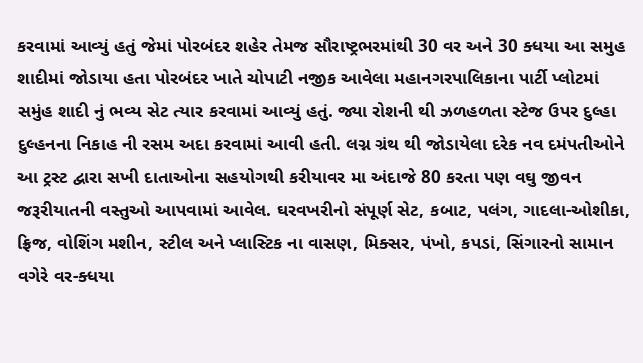કરવામાં આવ્યું હતું જેમાં પોરબંદર શહેર તેમજ સૌરાષ્ટ્રભરમાંથી 30 વર અને 30 ક્ધયા આ સમુહ શાદીમાં જોડાયા હતા પોરબંદર ખાતે ચોપાટી નજીક આવેલા મહાનગરપાલિકાના પાર્ટી પ્લોટમાં સમુંહ શાદી નું ભવ્ય સેટ ત્યાર કરવામાં આવ્યું હતું. જ્યા રોશની થી ઝળહળતા સ્ટેજ ઉપર દુલ્હા દુલ્હનના નિકાહ ની રસમ અદા કરવામાં આવી હતી. લગ્ન ગ્રંથ થી જોડાયેલા દરેક નવ દમંપતીઓને આ ટ્રસ્ટ દ્વારા સખી દાતાઓના સહયોગથી કરીયાવર મા અંદાજે 80 કરતા પણ વઘુ જીવન જરૂરીયાતની વસ્તુઓ આપવામાં આવેલ. ઘરવખરીનો સંપૂર્ણ સેટ, કબાટ, પલંગ, ગાદલા-ઓશીકા, ફ્રિજ, વોશિંગ મશીન, સ્ટીલ અને પ્લાસ્ટિક ના વાસણ, મિક્સર, પંખો, કપડાં, સિંગારનો સામાન વગેરે વર-ક્ધયા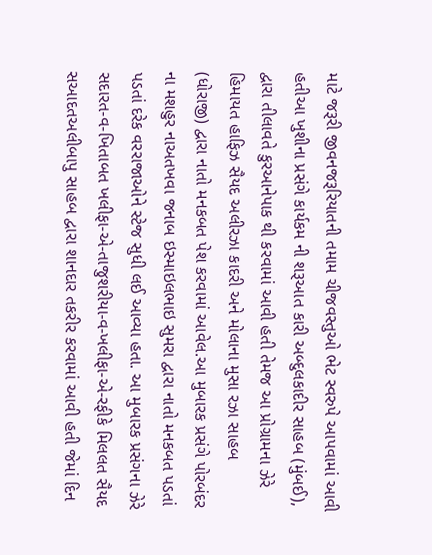માટે જરૂરી જીવનજરૂરિયાતની તમામ ચીજવસ્તુઓ ભેટ સ્વરુપે આપવામાં આવી હતીઆ ખુશીના પ્રસંગે કાર્યકમ ની શરૂઆત કારી અબ્દુલકાદીર સાહબ (મુંબઈ), દ્વારા તીલાવતે કુરઆનેપાક થી કરવામાં આવી હતી તેમજ આ પ્રોગ્રામના ઝેરે હિમાયત હાફિઝ સૈયદ અલીરઝા કાદરી અને મોલાના મુસા રઝા સાહબ (ધોરાજી) દ્વારા નાતો મનકબત પેશ કરવામાં આવેલ.આ મુબારક પ્રસંગે પોરબંદર ના મશહુર નાઅતખવા જનાબ ઇસ્માઇલભાઇ સુમરા દ્વારા નાતો મનકબત પડતાં પડતાં દરેક વરરાજાઓને સ્ટેજ સુધી લઈ આવ્યા હતા. આ મુબારક પ્રસંગના ઝેરે સદારત-વ-ખિતાબત ખલીફા-એ-તાજુશરીયા-વ-ખલીફા-એ-રફીકે મિલલત સૈયદ સઆદતઅલીબાપુ સાહબ દ્વારા શાનદાર તકરીર કરવામાં આવી હતી જેમાં દિન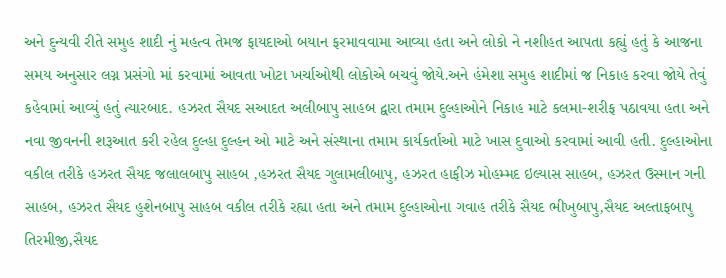અને દુન્યવી રીતે સમુહ શાદી નું મહત્વ તેમજ ફાયદાઓ બયાન ફરમાવવામા આવ્યા હતા અને લોકો ને નશીહત આપતા કહ્યું હતું કે આજના સમય અનુસાર લગ્ન પ્રસંગો માં કરવામાં આવતા ખોટા ખર્ચાઓથી લોકોએ બચવું જોયે.અને હંમેશા સમુહ શાદીમાં જ નિકાહ કરવા જોયે તેવું કહેવામાં આવ્યું હતું ત્યારબાદ. હઝરત સૈયદ સઆદત અલીબાપુ સાહબ દ્વારા તમામ દુલ્હાઓને નિકાહ માટે કલમા-શરીફ પઠાવયા હતા અને નવા જીવનની શરૂઆત કરી રહેલ દુલ્હા દુલ્હન ઓ માટે અને સંસ્થાના તમામ કાર્યકર્તાઓ માટે ખાસ દુવાઓ કરવામાં આવી હતી. દુલ્હાઓના વકીલ તરીકે હઝરત સૈયદ જલાલબાપુ સાહબ ,હઝરત સૈયદ ગુલામલીબાપુ, હઝરત હાફીઝ મોહમ્મદ ઇલ્યાસ સાહબ, હઝરત ઉસ્માન ગની સાહબ, હઝરત સૈયદ હુશેનબાપુ સાહબ વકીલ તરીકે રહ્યા હતા અને તમામ દુલ્હાઓના ગવાહ તરીકે સૈયદ ભીખુબાપુ,સૈયદ અલ્તાફબાપુ તિરમીજી,સૈયદ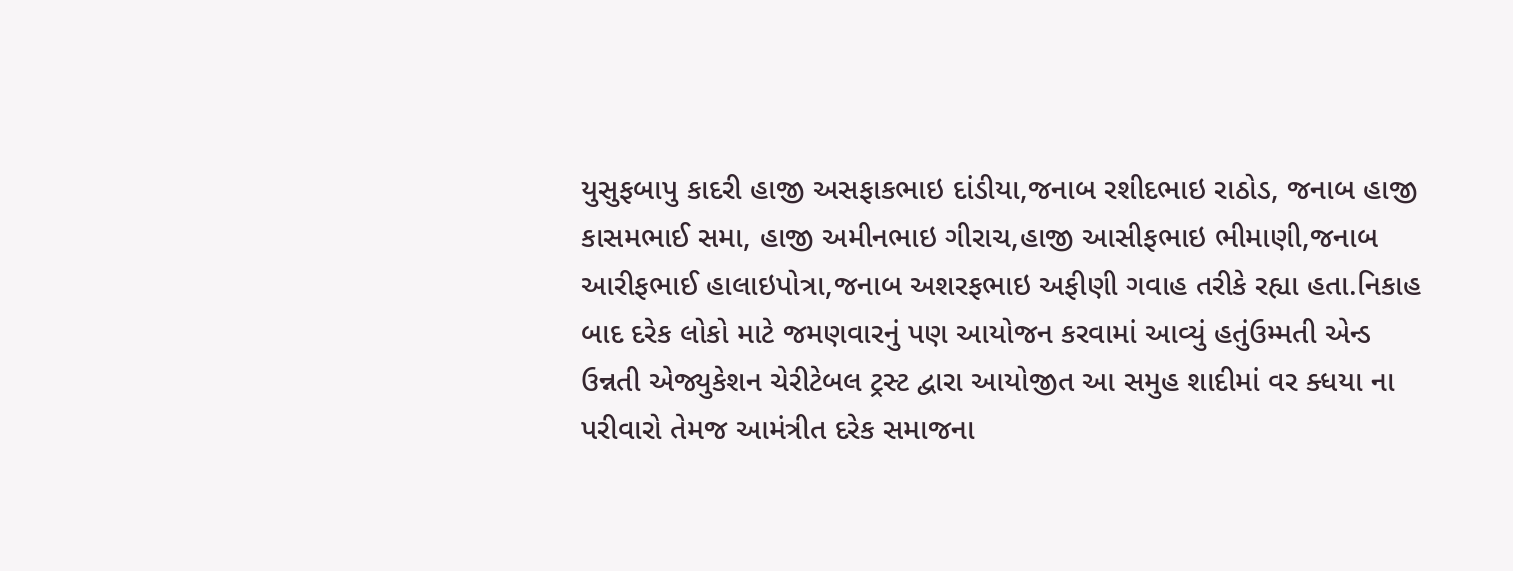યુસુફબાપુ કાદરી હાજી અસફાકભાઇ દાંડીયા,જનાબ રશીદભાઇ રાઠોડ, જનાબ હાજી કાસમભાઈ સમા, હાજી અમીનભાઇ ગીરાચ,હાજી આસીફભાઇ ભીમાણી,જનાબ આરીફભાઈ હાલાઇપોત્રા,જનાબ અશરફભાઇ અફીણી ગવાહ તરીકે રહ્યા હતા.નિકાહ બાદ દરેક લોકો માટે જમણવારનું પણ આયોજન કરવામાં આવ્યું હતુંઉમ્મતી એન્ડ ઉન્નતી એજ્યુકેશન ચેરીટેબલ ટ્રસ્ટ દ્વારા આયોજીત આ સમુહ શાદીમાં વર ક્ધયા ના પરીવારો તેમજ આમંત્રીત દરેક સમાજના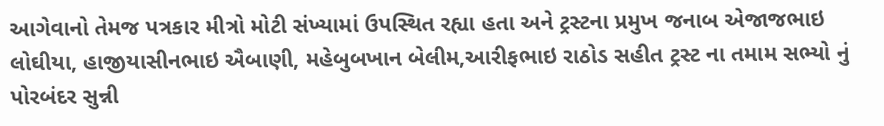આગેવાનો તેમજ પત્રકાર મીત્રો મોટી સંખ્યામાં ઉપસ્થિત રહ્યા હતા અને ટ્રસ્ટના પ્રમુખ જનાબ એજાજભાઇ લોઘીયા, હાજીયાસીનભાઇ ઐબાણી, મહેબુબખાન બેલીમ,આરીફભાઇ રાઠોડ સહીત ટ્રસ્ટ ના તમામ સભ્યો નું પોરબંદર સુન્ની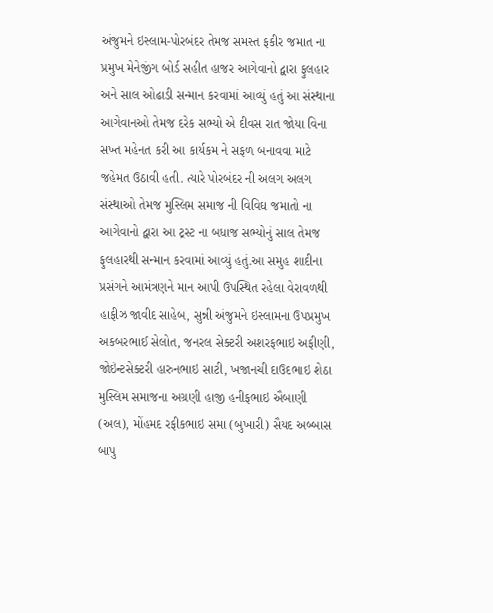અંજુમને ઇસ્લામ-પોરબંદર તેમજ સમસ્ત ફકીર જમાત ના પ્રમુખ મેનેજીંગ બોર્ડ સહીત હાજર આગેવાનો દ્વારા ફુલહાર અને સાલ ઓઢાડી સન્માન કરવામાં આવ્યું હતું આ સંસ્થાના આગેવાનઓ તેમજ દરેક સભ્યો એ દીવસ રાત જોયા વિના સખ્ત મહેનત કરી આ કાર્યકમ ને સફળ બનાવવા માટે જહેમત ઉઠાવી હતી. ત્યારે પોરબંદર ની અલગ અલગ સંસ્થાઓ તેમજ મુસ્લિમ સમાજ ની વિવિઘ જમાતો ના આગેવાનો દ્વારા આ ટ્રસ્ટ ના બધાજ સભ્યોનું સાલ તેમજ ફુલહારથી સન્માન કરવામાં આવ્યું હતું.આ સમુહ શાદીના પ્રસંગને આમંત્રણને માન આપી ઉપસ્થિત રહેલા વેરાવળથી હાફીઝ જાવીદ સાહેબ, સુન્ની અંજુમને ઇસ્લામના ઉપપ્રમુખ અકબરભાઈ સેલોત, જનરલ સેક્ટરી અશરફભાઇ અફીણી, જોઇંન્ટસેક્ટરી હારુનભાઇ સાટી, ખજાનચી દાઉદભાઇ શેઠા મુસ્લિમ સમાજના અગ્રણી હાજી હનીફભાઇ ઐબાણી (અલ), મોંહમદ રફીકભાઇ સમા (બુખારી) સૈયદ અબ્બાસ બાપુ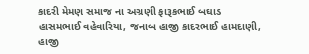કાદરી મેમણ સમાજ ના અગ્રણી ફારૂકભાઈ બઘાડ હાસમભાઈ વહેવારિયા, જનાબ હાજી કાદરભાઈ હામદાણી, હાજી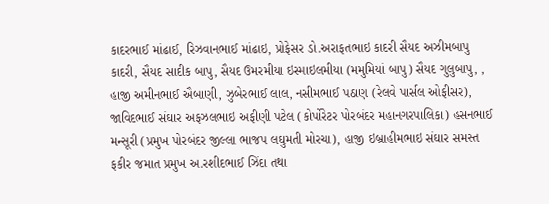કાદરભાઈ માંઢાઈ, રિઝવાનભાઈ માંઢાઇ, પ્રોફેસર ડો.અરાફતભાઇ કાદરી સૈયદ અઝીમબાપુ કાદરી, સૈયદ સાદીક બાપુ, સૈયદ ઉમરમીયા ઇસ્માઇલમીયા (મમુમિયાં બાપુ) સૈયદ ગુલુબાપુ, , હાજી અમીનભાઈ ઐબાણી, ઝુબેરભાઈ લાલ, નસીમભાઈ પઠાણ (રેલવે પાર્સલ ઓફીસર), જાવિદભાઈ સંઘાર અફઝલભાઇ અફીણી પટેલ (કોર્પોરેટર પોરબંદર મહાનગરપાલિકા) હસનભાઈ મન્સૂરી (પ્રમુખ પોરબંદર જીલ્લા ભાજપ લઘુમતી મોરચા), હાજી ઇબ્રાહીમભાઇ સંઘાર સમસ્ત ફકીર જમાત પ્રમુખ અ.રશીદભાઈ ઝિંદા તથા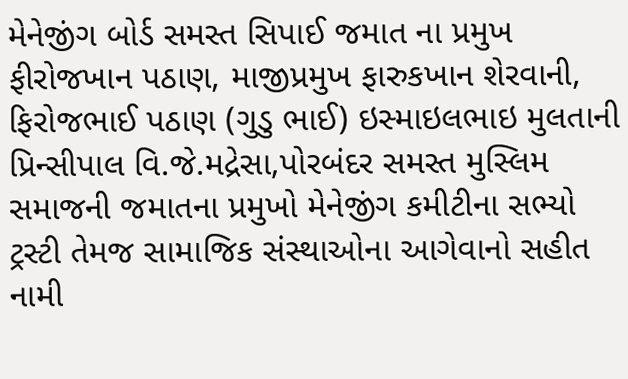મેનેજીંગ બોર્ડ સમસ્ત સિપાઈ જમાત ના પ્રમુખ ફીરોજખાન પઠાણ, માજીપ્રમુખ ફારુકખાન શેરવાની, ફિરોજભાઈ પઠાણ (ગુડુ ભાઈ) ઇસ્માઇલભાઇ મુલતાની પ્રિન્સીપાલ વિ.જે.મદ્રેસા,પોરબંદર સમસ્ત મુસ્લિમ સમાજની જમાતના પ્રમુખો મેનેજીંગ કમીટીના સભ્યો ટ્રસ્ટી તેમજ સામાજિક સંસ્થાઓના આગેવાનો સહીત નામી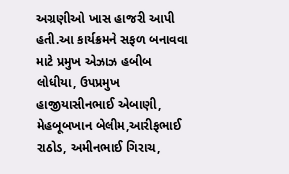અગ્રણીઓ ખાસ હાજરી આપી હતી.આ કાર્યક્રમને સફળ બનાવવા માટે પ્રમુખ એઝાઝ હબીબ લોધીયા, ઉપપ્રમુખ હાજીયાસીનભાઈ એબાણી, મેહબૂબખાન બેલીમ,આરીફભાઈ રાઠોડ, અમીનભાઈ ગિરાચ,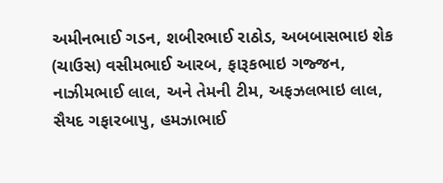અમીનભાઈ ગડન, શબીરભાઈ રાઠોડ, અબબાસભાઇ શેક (ચાઉસ) વસીમભાઈ આરબ, ફારૂકભાઇ ગજ્જન, નાઝીમભાઈ લાલ, અને તેમની ટીમ, અફઝલભાઇ લાલ, સૈયદ ગફારબાપુ, હમઝાભાઈ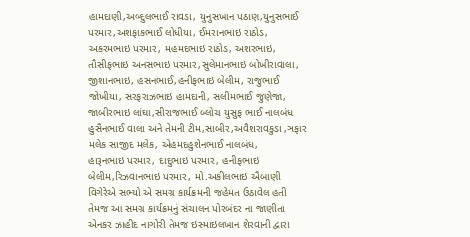હામદાણી,અબ્દુલભાઈ રાવડા, યુનુસખાન પઠાણ,યુનુસભાઈ પરમાર,અશફાકભાઈ લોધીયા, ઈમરાનભાઇ રાઠોડ, અકરમભાઇ પરમાર, મહમદભાઇ રાઠોડ, અશરભાઇ, તૌસીફભાઇ અનસભાઇ પરમાર,સુલેમાનભાઇ બોખીરાવાલા, જીશાનભાઇ, હસનભાઈ,હનીફભાઇ બેલીમ, રાજુભાઈ જોખીયા, સરફરાઝભાઇ હામદાની, સલીમભાઈ જુણેજા, જાબીરભાઇ લાંઘા,સીરાજભાઈ બ્લોચ યુસુફ ભાઈ નાલબંધ હુસૈનભાઈ વાલા અને તેમની ટીમ,સાબીર,અવૈશરાવકુડા ,ઞફાર મલેક સાજીદ મલેક, એહમદહુશેનભાઈ નાલબંધ,
હારૂનભાઇ પરમાર, દાદુભાઇ પરમાર, હનીફભાઇ બેલીમ,રિઝવાનભાઇ પરમાર, મો.અકીલભાઇ ઐબાણી વિગેરેએ સભ્યો એ સમગ્ર કાર્યક્રમની જહેમત ઉઠાવેલ હતી તેમજ આ સમગ્ર કાર્યક્રમનું સંચાલન પોરબંદર ના જાણીતા એનકર ઝાહીદ નાગોરી તેમજ ઇસ્માઇલખાન શેરવાની દ્વારા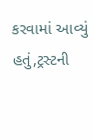કરવામાં આવ્યું હતું,ટ્રસ્ટની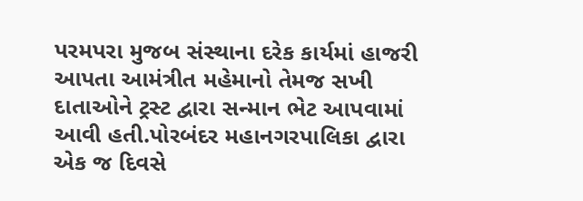પરમપરા મુજબ સંસ્થાના દરેક કાર્યમાં હાજરી આપતા આમંત્રીત મહેમાનો તેમજ સખી દાતાઓને ટ્રસ્ટ દ્વારા સન્માન ભેટ આપવામાં આવી હતી.પોરબંદર મહાનગરપાલિકા દ્વારા એક જ દિવસે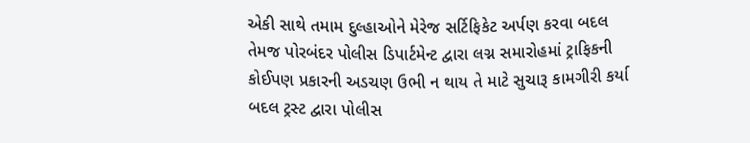એકી સાથે તમામ દુલ્હાઓને મેરેજ સર્ટિફિકેટ અર્પણ કરવા બદલ તેમજ પોરબંદર પોલીસ ડિપાર્ટમેન્ટ દ્વારા લગ્ન સમારોહમાં ટ્રાફિકની કોઈપણ પ્રકારની અડચણ ઉભી ન થાય તે માટે સુચારૂ કામગીરી કર્યા બદલ ટ્રસ્ટ દ્વારા પોલીસ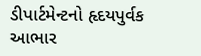ડીપાર્ટમેન્ટનો હૃદયપુર્વક આભાર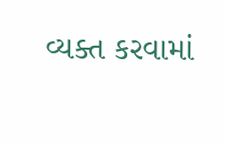વ્યક્ત કરવામાં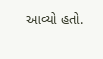આવ્યો હતો.